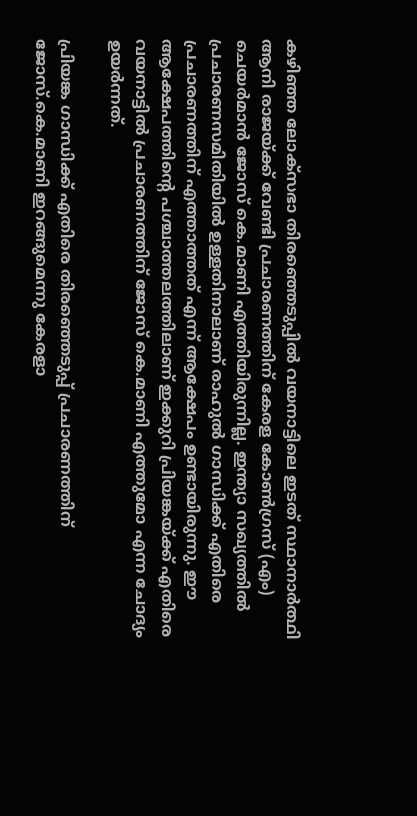കഴിഞ്ഞ ലോക്സഭാ തിരഞ്ഞെടുപ്പില്‍ വയനാട്ടിലെ ഇടത് സ്ഥാനാര്‍ത്ഥി ആനി രാജയ്ക്ക് വേണ്ടി പ്രചാരണത്തിന് കേരള കോണ്‍ഗ്രസ് (എം) ചെയര്‍മാന്‍ ജോസ് കെ.മാണി എത്തിയിരുന്നില്ല. ഇന്ത്യാ സഖ്യത്തില്‍ പ്രചാരണസമിതിയിൽ ഉള്ളതിനാലാണ് രാഹുല്‍ ഗാന്ധിക്ക് എതിരെ പ്രചാരണത്തിന് എത്താത്തത് എന്ന് ആക്ഷേപം ഉണ്ടായിരുന്നു. ഈ ആക്ഷേപത്തിന്റെ പശ്ചാത്തലത്തിലാണ് ഇക്കുറി പ്രിയങ്കയ്ക്ക് എതിരെ വയനാട്ടില്‍ പ്രചാരണത്തിന് ജോസ് കെ.മാണി എത്തുമോ എന്ന ചോദ്യം ഉയര്‍ന്നത്.

പ്രിയങ്ക ഗാന്ധിക്ക് എതിരെ തിരഞ്ഞെടുപ്പ് പ്രചാരണത്തിന് ജോസ്.കെ.മാണി ഇറങ്ങുമെന്നു കേരളാ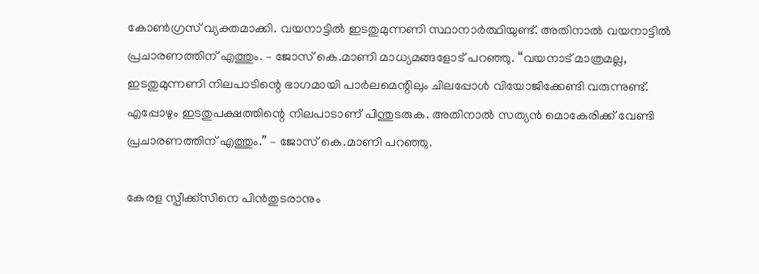കോൺഗ്രസ് വ്യക്തമാക്കി. വയനാട്ടില്‍ ഇടതുമുന്നണി സ്ഥാനാര്‍ത്ഥിയുണ്ട്. അതിനാല്‍ വയനാട്ടില്‍ പ്രചാരണത്തിന് എത്തും. – ജോസ് കെ.മാണി മാധ്യമങ്ങളോട് പറഞ്ഞു. “വയനാട് മാത്രമല്ല, ഇടതുമുന്നണി നിലപാടിന്റെ ഭാഗമായി പാര്‍ലമെന്റിലും ചിലപ്പോള്‍ വിയോജിക്കേണ്ടി വരുന്നുണ്ട്. എപ്പോഴും ഇടതുപക്ഷത്തിന്റെ നിലപാടാണ് പിന്തുടരുക. അതിനാല്‍ സത്യന്‍ മൊകേരിക്ക് വേണ്ടി പ്രചാരണത്തിന് എത്തും.” – ജോസ് കെ.മാണി പറഞ്ഞു.

കേരള സ്പീക്ക്സിനെ പിൻതുടരാനും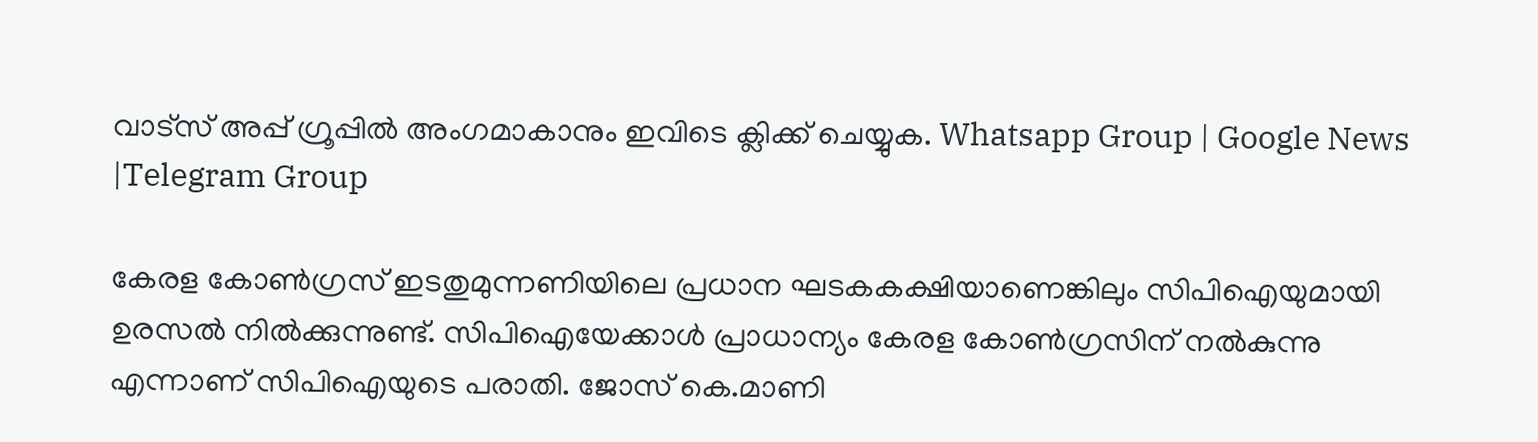വാട്സ് അപ്പ് ഗ്രൂപ്പിൽ അംഗമാകാനും ഇവിടെ ക്ലിക്ക് ചെയ്യുക. Whatsapp Group | Google News |Telegram Group

കേരള കോണ്‍ഗ്രസ് ഇടതുമുന്നണിയിലെ പ്രധാന ഘടകകക്ഷിയാണെങ്കിലും സിപിഐയുമായി ഉരസല്‍ നില്‍ക്കുന്നുണ്ട്. സിപിഐയേക്കാള്‍ പ്രാധാന്യം കേരള കോണ്‍ഗ്രസിന് നല്‍കുന്നു എന്നാണ് സിപിഐയുടെ പരാതി. ജോസ് കെ.മാണി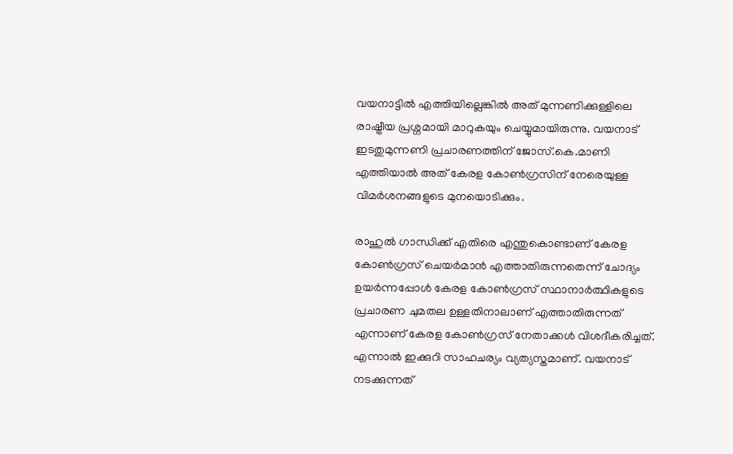വയനാട്ടില്‍ എത്തിയില്ലെങ്കില്‍ അത് മുന്നണിക്കുള്ളിലെ രാഷ്ട്രീയ പ്രശ്നമായി മാറുകയും ചെയ്യുമായിരുന്നു. വയനാട് ഇടതുമുന്നണി പ്രചാരണത്തിന് ജോസ്.കെ.മാണി എത്തിയാല്‍ അത് കേരള കോണ്‍ഗ്രസിന് നേരെയുള്ള വിമര്‍ശനങ്ങളുടെ മുനയൊടിക്കും.

രാഹുല്‍ ഗാന്ധിക്ക് എതിരെ എന്തുകൊണ്ടാണ് കേരള കോണ്‍ഗ്രസ് ചെയര്‍മാന്‍ എത്താതിരുന്നതെന്ന് ചോദ്യം ഉയര്‍ന്നപ്പോള്‍ കേരള കോണ്‍ഗ്രസ് സ്ഥാനാര്‍ത്ഥികളുടെ പ്രചാരണ ചുമതല ഉള്ളതിനാലാണ് എത്താതിരുന്നത് എന്നാണ് കേരള കോണ്‍ഗ്രസ് നേതാക്കള്‍ വിശദീകരിച്ചത്. എന്നാല്‍ ഇക്കുറി സാഹചര്യം വ്യത്യസ്തമാണ്. വയനാട് നടക്കുന്നത്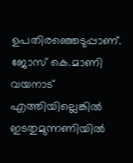ഉപതിരഞ്ഞെടുപ്പാണ്. ജോസ് കെ.മാണി വയനാട് എത്തിയില്ലെങ്കില്‍ ഇടതുമുന്നണിയില്‍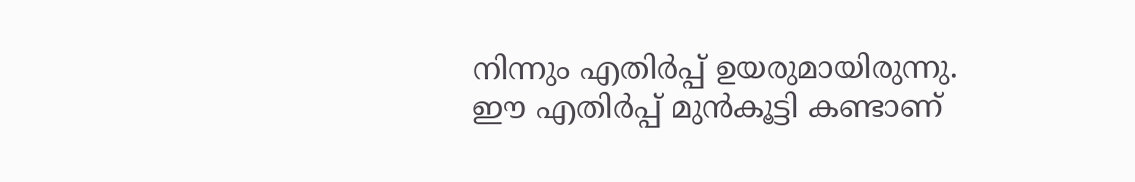നിന്നും എതിര്‍പ്പ് ഉയരുമായിരുന്നു. ഈ എതിര്‍പ്പ് മുന്‍കൂട്ടി കണ്ടാണ്‌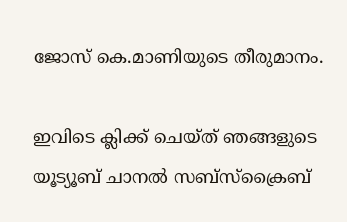ജോസ് കെ.മാണിയുടെ തീരുമാനം.

ഇവിടെ ക്ലിക്ക് ചെയ്ത് ഞങ്ങളുടെ യൂട്യൂബ് ചാനൽ സബ്സ്ക്രൈബ്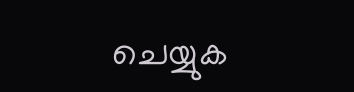ചെയ്യുക